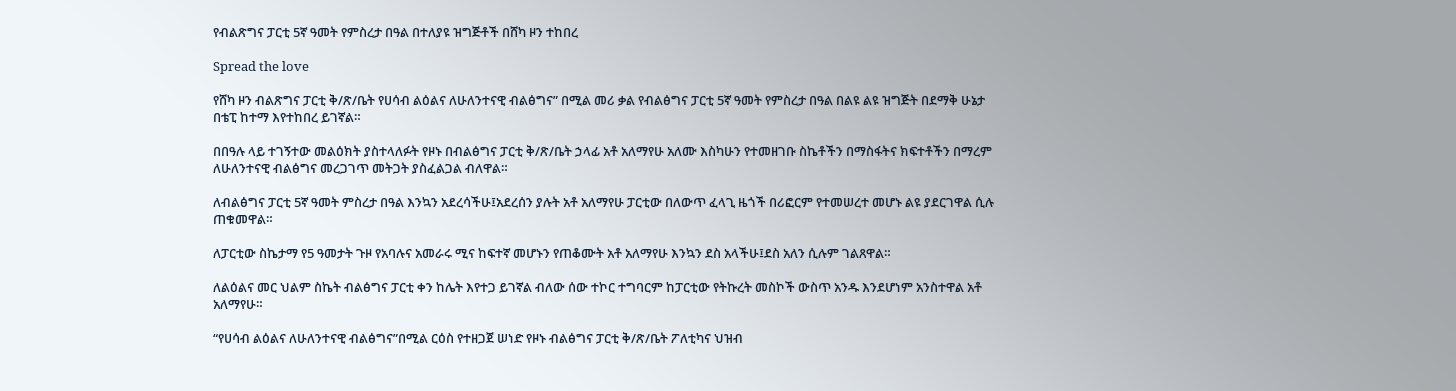የብልጽግና ፓርቲ 5ኛ ዓመት የምስረታ በዓል በተለያዩ ዝግጅቶች በሸካ ዞን ተከበረ

Spread the love

የሸካ ዞን ብልጽግና ፓርቲ ቅ/ጽ/ቤት የሀሳብ ልዕልና ለሁለንተናዊ ብልፅግና” በሚል መሪ ቃል የብልፅግና ፓርቲ 5ኛ ዓመት የምስረታ በዓል በልዩ ልዩ ዝግጅት በደማቅ ሁኔታ በቴፒ ከተማ እየተከበረ ይገኛል።

በበዓሉ ላይ ተገኝተው መልዕክት ያስተላለፉት የዞኑ በብልፅግና ፓርቲ ቅ/ጽ/ቤት ኃላፊ አቶ አለማየሁ አለሙ እስካሁን የተመዘገቡ ስኬቶችን በማስፋትና ክፍተቶችን በማረም ለሁለንተናዊ ብልፅግና መረጋገጥ መትጋት ያስፈልጋል ብለዋል።

ለብልፅግና ፓርቲ 5ኛ ዓመት ምስረታ በዓል እንኳን አደረሳችሁ፤አደረሰን ያሉት አቶ አለማየሁ ፓርቲው በለውጥ ፈላጊ ዜጎች በሪፎርም የተመሠረተ መሆኑ ልዩ ያደርገዋል ሲሉ ጠቁመዋል።

ለፓርቲው ስኬታማ የ5 ዓመታት ጉዞ የአባሉና አመራሩ ሚና ከፍተኛ መሆኑን የጠቆሙት አቶ አለማየሁ እንኳን ደስ አላችሁ፤ደስ አለን ሲሉም ገልጸዋል።

ለልዕልና መር ህልም ስኬት ብልፅግና ፓርቲ ቀን ከሌት እየተጋ ይገኛል ብለው ሰው ተኮር ተግባርም ከፓርቲው የትኩረት መስኮች ውስጥ አንዱ እንደሆነም አንስተዋል አቶ አለማየሁ።

“የሀሳብ ልዕልና ለሁለንተናዊ ብልፅግና”በሚል ርዕስ የተዘጋጀ ሠነድ የዞኑ ብልፅግና ፓርቲ ቅ/ጽ/ቤት ፖለቲካና ህዝብ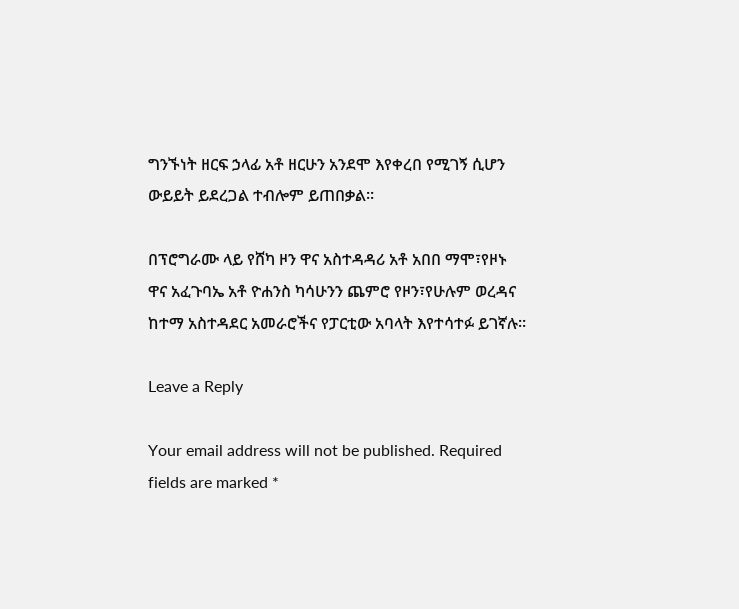ግንኙነት ዘርፍ ኃላፊ አቶ ዘርሁን አንደሞ እየቀረበ የሚገኝ ሲሆን ውይይት ይደረጋል ተብሎም ይጠበቃል።

በፕሮግራሙ ላይ የሸካ ዞን ዋና አስተዳዳሪ አቶ አበበ ማሞ፣የዞኑ ዋና አፈጉባኤ አቶ ዮሐንስ ካሳሁንን ጨምሮ የዞን፣የሁሉም ወረዳና ከተማ አስተዳደር አመራሮችና የፓርቲው አባላት እየተሳተፉ ይገኛሉ።

Leave a Reply

Your email address will not be published. Required fields are marked *